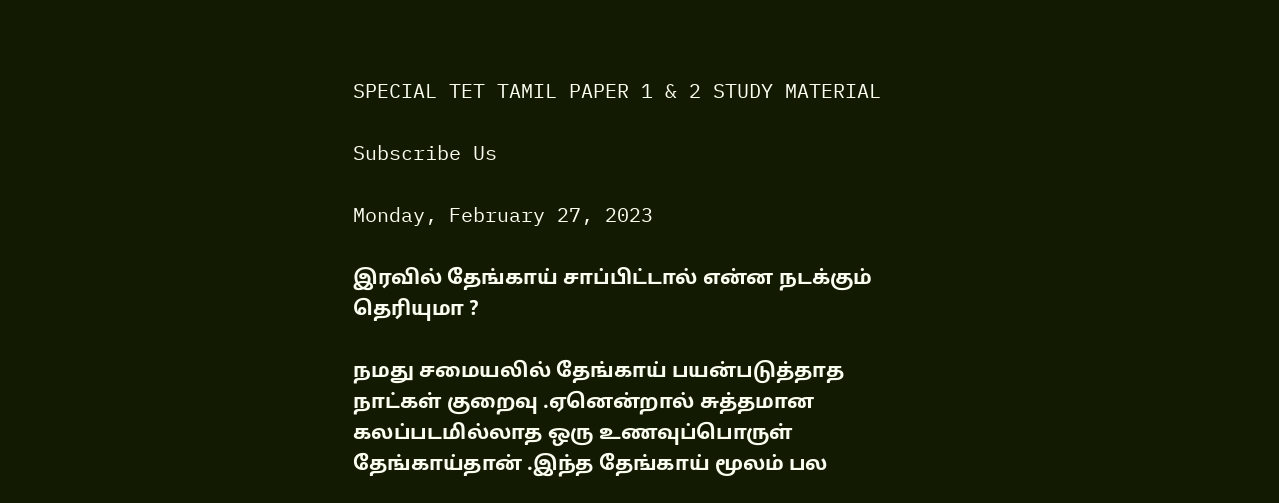SPECIAL TET TAMIL PAPER 1 & 2 STUDY MATERIAL

Subscribe Us

Monday, February 27, 2023

இரவில் தேங்காய் சாப்பிட்டால் என்ன நடக்கும் தெரியுமா ?

நமது சமையலில் தேங்காய் பயன்படுத்தாத நாட்கள் குறைவு .ஏனென்றால் சுத்தமான கலப்படமில்லாத ஒரு உணவுப்பொருள் தேங்காய்தான் .இந்த தேங்காய் மூலம் பல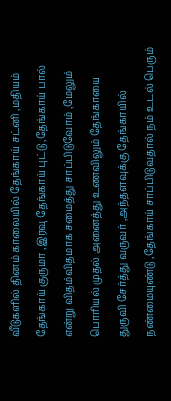வீடுகளில் தினம் காலையில் தேங்காய் சட்னி ,மதியம் தேங்காய் குருமா ,இரவு தேங்காய் புட்டு ,தேங்காய் பால் என்று விதம்விதமாக சமைத்து சாப்பிடுவோம் ,மேலும் பொரியல் முதல் அனைத்து உணவிலும் தேங்காயை துருவி சேர்த்து வருவர் ,அந்தளவுக்கு தேங்காயில் நண்மையுண்டு ,தேங்காய் சாப்பிடுவதால் நம் உடல் பெரும்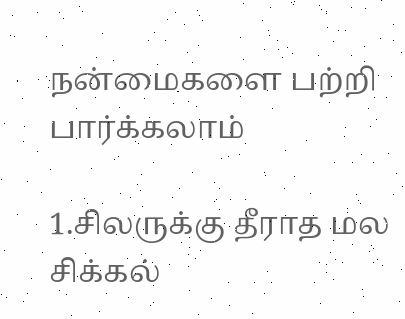நன்மைகளை பற்றி பார்க்கலாம்

1.சிலருக்கு தீராத மல சிக்கல்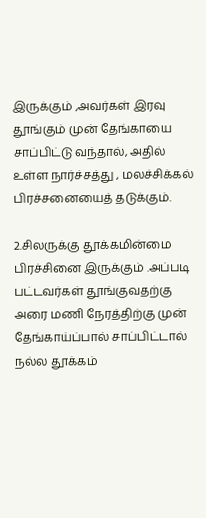இருக்கும் ,அவர்கள் இரவு தூங்கும் முன் தேங்காயை சாப்பிட்டு வந்தால், அதில் உள்ள நார்ச்சத்து , மலச்சிக்கல் பிரச்சனையைத் தடுக்கும்.

2.சிலருக்கு தூக்கமின்மை பிரச்சினை இருக்கும் .அப்படி பட்டவர்கள் தூங்குவதற்கு அரை மணி நேரத்திற்கு முன் தேங்காய்ப்பால் சாப்பிட்டால் நல்ல தூக்கம்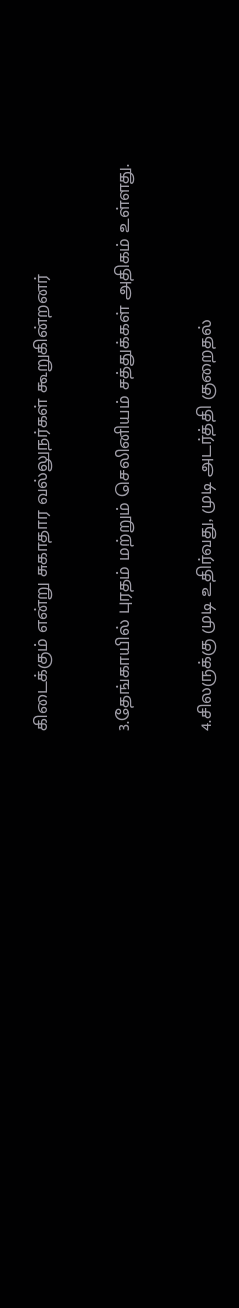கிடைக்கும் என்று சுகாதார வல்லுநர்கள் கூறுகின்றனர்

3.தேங்காயில் புரதம் மற்றும் செலினியம் சத்துக்கள் அதிகம் உள்ளது.

4.சிலருக்கு முடி உதிர்வது, முடி அடர்த்தி குறைதல்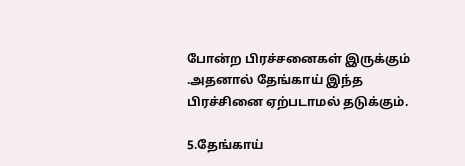போன்ற பிரச்சனைகள் இருக்கும் .அதனால் தேங்காய் இந்த பிரச்சினை ஏற்படாமல் தடுக்கும்.

5.தேங்காய்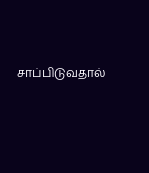சாப்பிடுவதால்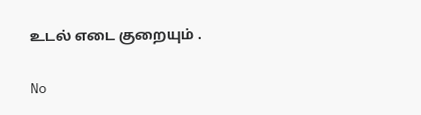உடல் எடை குறையும் .

No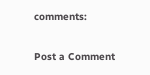comments:

Post a Comment